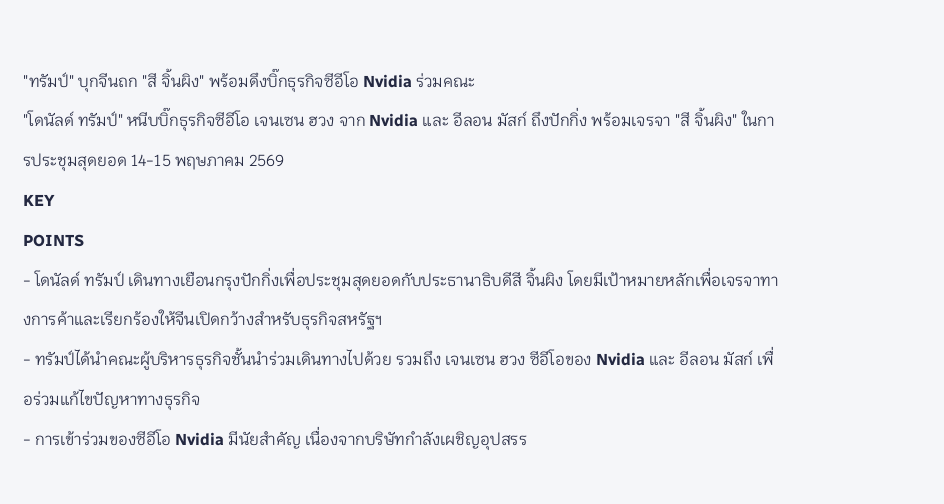"ทรัมป์" บุกจีนถก "สี จิ้นผิง" พร้อมดึงบิ๊กธุรกิจซีอีโอ Nvidia ร่วมคณะ
"โดนัลด์ ทรัมป์" หนีบบิ๊กธุรกิจซีอีโอ เจนเซน ฮวง จาก Nvidia และ อีลอน มัสก์ ถึงปักกิ่ง พร้อมเจรจา "สี จิ้นผิง" ในการประชุมสุดยอด 14-15 พฤษภาคม 2569
KEY
POINTS
- โดนัลด์ ทรัมป์ เดินทางเยือนกรุงปักกิ่งเพื่อประชุมสุดยอดกับประธานาธิบดีสี จิ้นผิง โดยมีเป้าหมายหลักเพื่อเจรจาทางการค้าและเรียกร้องให้จีนเปิดกว้างสำหรับธุรกิจสหรัฐฯ
- ทรัมป์ได้นำคณะผู้บริหารธุรกิจชั้นนำร่วมเดินทางไปด้วย รวมถึง เจนเซน ฮวง ซีอีโอของ Nvidia และ อีลอน มัสก์ เพื่อร่วมแก้ไขปัญหาทางธุรกิจ
- การเข้าร่วมของซีอีโอ Nvidia มีนัยสำคัญ เนื่องจากบริษัทกำลังเผชิญอุปสรร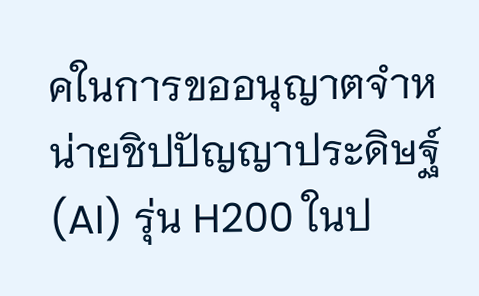คในการขออนุญาตจำหน่ายชิปปัญญาประดิษฐ์ (AI) รุ่น H200 ในป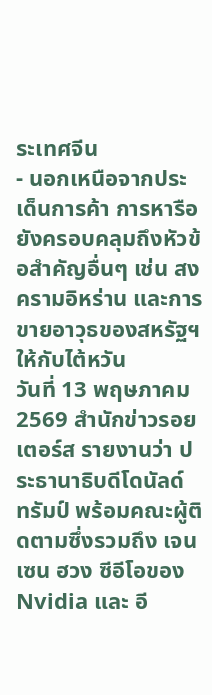ระเทศจีน
- นอกเหนือจากประเด็นการค้า การหารือยังครอบคลุมถึงหัวข้อสำคัญอื่นๆ เช่น สงครามอิหร่าน และการขายอาวุธของสหรัฐฯ ให้กับไต้หวัน
วันที่ 13 พฤษภาคม 2569 สำนักข่าวรอยเตอร์ส รายงานว่า ประธานาธิบดีโดนัลด์ ทรัมป์ พร้อมคณะผู้ติดตามซึ่งรวมถึง เจนเซน ฮวง ซีอีโอของ Nvidia และ อี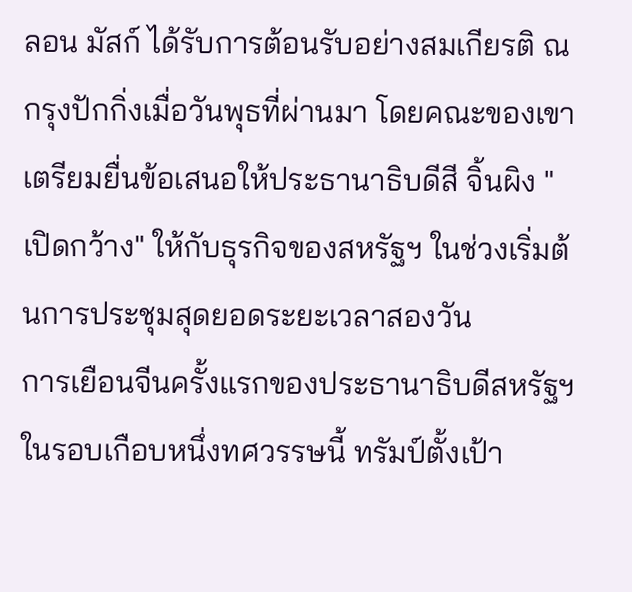ลอน มัสก์ ได้รับการต้อนรับอย่างสมเกียรติ ณ กรุงปักกิ่งเมื่อวันพุธที่ผ่านมา โดยคณะของเขาเตรียมยื่นข้อเสนอให้ประธานาธิบดีสี จิ้นผิง "เปิดกว้าง" ให้กับธุรกิจของสหรัฐฯ ในช่วงเริ่มต้นการประชุมสุดยอดระยะเวลาสองวัน
การเยือนจีนครั้งแรกของประธานาธิบดีสหรัฐฯ ในรอบเกือบหนึ่งทศวรรษนี้ ทรัมป์ตั้งเป้า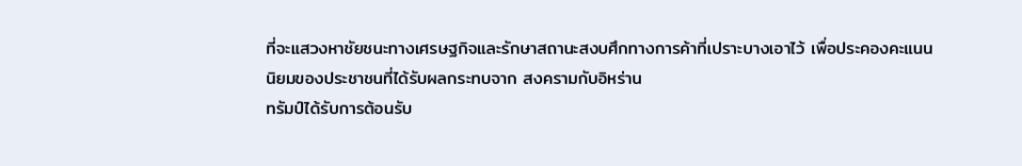ที่จะแสวงหาชัยชนะทางเศรษฐกิจและรักษาสถานะสงบศึกทางการค้าที่เปราะบางเอาไว้ เพื่อประคองคะแนนนิยมของประชาชนที่ได้รับผลกระทบจาก สงครามกับอิหร่าน
ทรัมป์ได้รับการต้อนรับ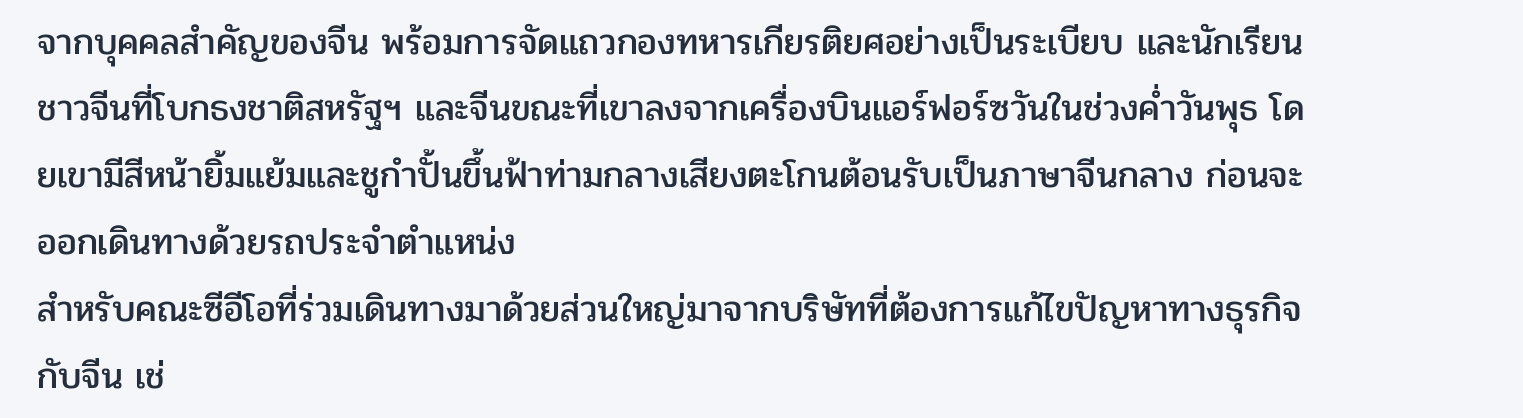จากบุคคลสำคัญของจีน พร้อมการจัดแถวกองทหารเกียรติยศอย่างเป็นระเบียบ และนักเรียนชาวจีนที่โบกธงชาติสหรัฐฯ และจีนขณะที่เขาลงจากเครื่องบินแอร์ฟอร์ซวันในช่วงค่ำวันพุธ โดยเขามีสีหน้ายิ้มแย้มและชูกำปั้นขึ้นฟ้าท่ามกลางเสียงตะโกนต้อนรับเป็นภาษาจีนกลาง ก่อนจะออกเดินทางด้วยรถประจำตำแหน่ง
สำหรับคณะซีอีโอที่ร่วมเดินทางมาด้วยส่วนใหญ่มาจากบริษัทที่ต้องการแก้ไขปัญหาทางธุรกิจกับจีน เช่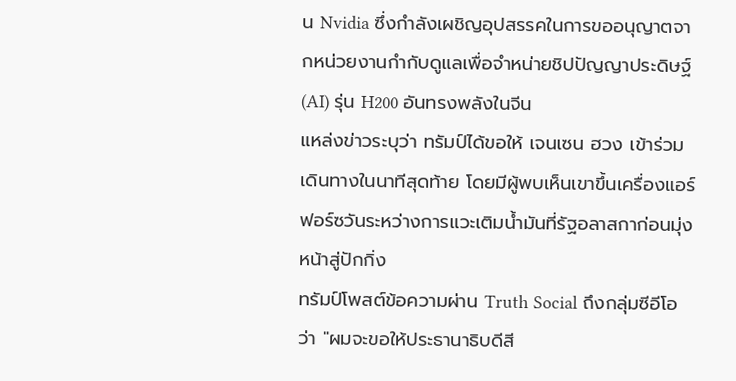น Nvidia ซึ่งกำลังเผชิญอุปสรรคในการขออนุญาตจากหน่วยงานกำกับดูแลเพื่อจำหน่ายชิปปัญญาประดิษฐ์ (AI) รุ่น H200 อันทรงพลังในจีน
แหล่งข่าวระบุว่า ทรัมป์ได้ขอให้ เจนเซน ฮวง เข้าร่วมเดินทางในนาทีสุดท้าย โดยมีผู้พบเห็นเขาขึ้นเครื่องแอร์ฟอร์ซวันระหว่างการแวะเติมน้ำมันที่รัฐอลาสกาก่อนมุ่งหน้าสู่ปักกิ่ง
ทรัมป์โพสต์ข้อความผ่าน Truth Social ถึงกลุ่มซีอีโอว่า "ผมจะขอให้ประธานาธิบดีสี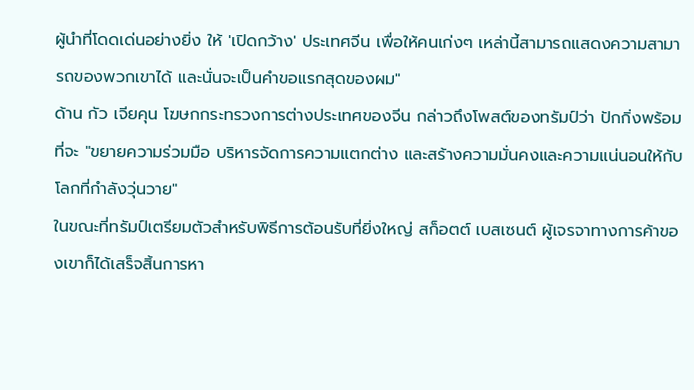ผู้นำที่โดดเด่นอย่างยิ่ง ให้ 'เปิดกว้าง' ประเทศจีน เพื่อให้คนเก่งๆ เหล่านี้สามารถแสดงความสามารถของพวกเขาได้ และนั่นจะเป็นคำขอแรกสุดของผม"
ด้าน กัว เจียคุน โฆษกกระทรวงการต่างประเทศของจีน กล่าวถึงโพสต์ของทรัมป์ว่า ปักกิ่งพร้อมที่จะ "ขยายความร่วมมือ บริหารจัดการความแตกต่าง และสร้างความมั่นคงและความแน่นอนให้กับโลกที่กำลังวุ่นวาย"
ในขณะที่ทรัมป์เตรียมตัวสำหรับพิธีการต้อนรับที่ยิ่งใหญ่ สก็อตต์ เบสเซนต์ ผู้เจรจาทางการค้าของเขาก็ได้เสร็จสิ้นการหา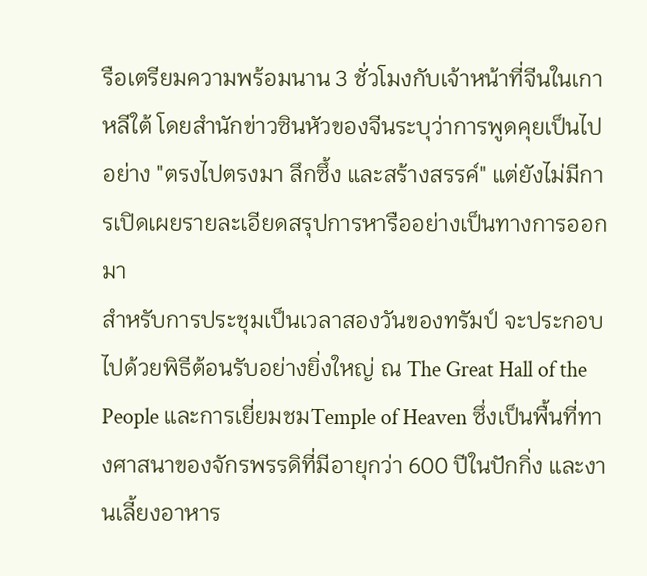รือเตรียมความพร้อมนาน 3 ชั่วโมงกับเจ้าหน้าที่จีนในเกาหลีใต้ โดยสำนักข่าวซินหัวของจีนระบุว่าการพูดคุยเป็นไปอย่าง "ตรงไปตรงมา ลึกซึ้ง และสร้างสรรค์" แต่ยังไม่มีการเปิดเผยรายละเอียดสรุปการหารืออย่างเป็นทางการออกมา
สำหรับการประชุมเป็นเวลาสองวันของทรัมป์ จะประกอบไปด้วยพิธีต้อนรับอย่างยิ่งใหญ่ ณ The Great Hall of the People และการเยี่ยมชมTemple of Heaven ซึ่งเป็นพื้นที่ทางศาสนาของจักรพรรดิที่มีอายุกว่า 600 ปีในปักกิ่ง และงานเลี้ยงอาหาร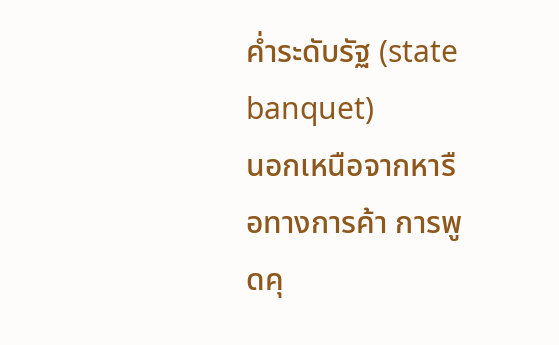ค่ำระดับรัฐ (state banquet)
นอกเหนือจากหารือทางการค้า การพูดคุ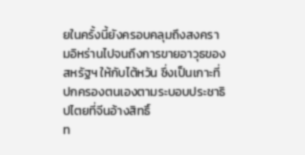ยในครั้งนี้ยังครอบคลุมถึงสงครามอิหร่านไปจนถึงการขายอาวุธของสหรัฐฯ ให้กับไต้หวัน ซึ่งเป็นเกาะที่ปกครองตนเองตามระบอบประชาธิปไตยที่จีนอ้างสิทธิ์
ท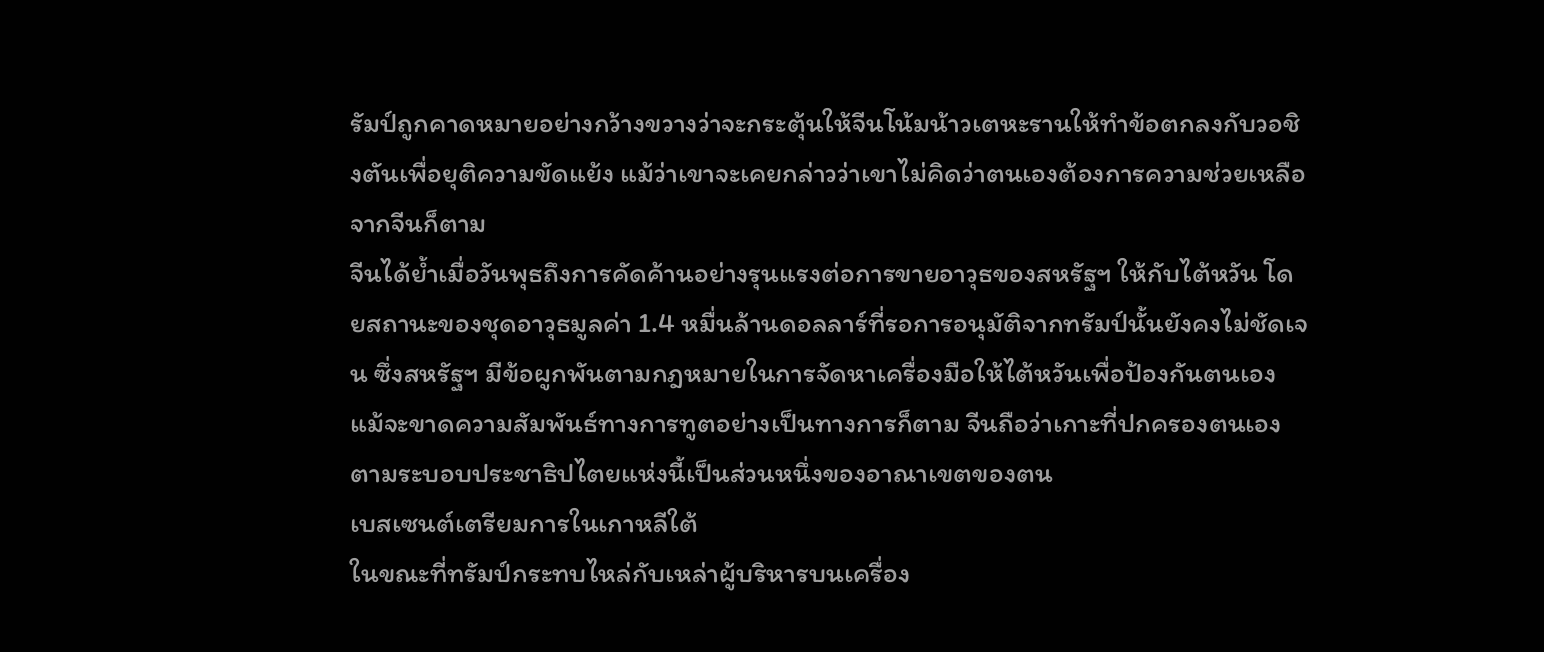รัมป์ถูกคาดหมายอย่างกว้างขวางว่าจะกระตุ้นให้จีนโน้มน้าวเตหะรานให้ทำข้อตกลงกับวอชิงตันเพื่อยุติความขัดแย้ง แม้ว่าเขาจะเคยกล่าวว่าเขาไม่คิดว่าตนเองต้องการความช่วยเหลือจากจีนก็ตาม
จีนได้ย้ำเมื่อวันพุธถึงการคัดค้านอย่างรุนแรงต่อการขายอาวุธของสหรัฐฯ ให้กับไต้หวัน โดยสถานะของชุดอาวุธมูลค่า 1.4 หมื่นล้านดอลลาร์ที่รอการอนุมัติจากทรัมป์นั้นยังคงไม่ชัดเจน ซึ่งสหรัฐฯ มีข้อผูกพันตามกฎหมายในการจัดหาเครื่องมือให้ไต้หวันเพื่อป้องกันตนเอง แม้จะขาดความสัมพันธ์ทางการทูตอย่างเป็นทางการก็ตาม จีนถือว่าเกาะที่ปกครองตนเองตามระบอบประชาธิปไตยแห่งนี้เป็นส่วนหนึ่งของอาณาเขตของตน
เบสเซนต์เตรียมการในเกาหลีใต้
ในขณะที่ทรัมป์กระทบไหล่กับเหล่าผู้บริหารบนเครื่อง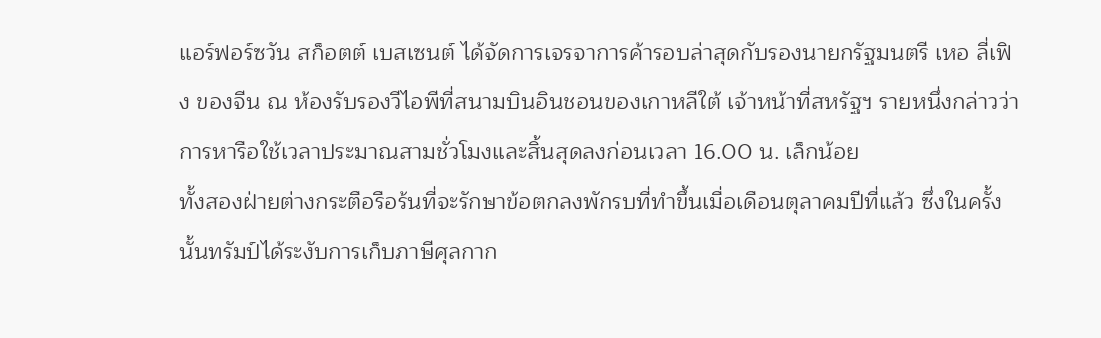แอร์ฟอร์ซวัน สก็อตต์ เบสเซนต์ ได้จัดการเจรจาการค้ารอบล่าสุดกับรองนายกรัฐมนตรี เหอ ลี่เฟิง ของจีน ณ ห้องรับรองวีไอพีที่สนามบินอินชอนของเกาหลีใต้ เจ้าหน้าที่สหรัฐฯ รายหนึ่งกล่าวว่าการหารือใช้เวลาประมาณสามชั่วโมงและสิ้นสุดลงก่อนเวลา 16.00 น. เล็กน้อย
ทั้งสองฝ่ายต่างกระตือรือร้นที่จะรักษาข้อตกลงพักรบที่ทำขึ้นเมื่อเดือนตุลาคมปีที่แล้ว ซึ่งในครั้งนั้นทรัมป์ได้ระงับการเก็บภาษีศุลกาก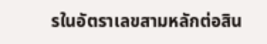รในอัตราเลขสามหลักต่อสิน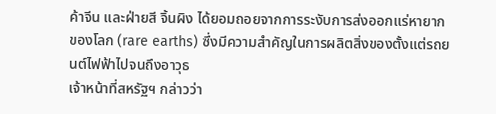ค้าจีน และฝ่ายสี จิ้นผิง ได้ยอมถอยจากการระงับการส่งออกแร่หายากของโลก (rare earths) ซึ่งมีความสำคัญในการผลิตสิ่งของตั้งแต่รถยนต์ไฟฟ้าไปจนถึงอาวุธ
เจ้าหน้าที่สหรัฐฯ กล่าวว่า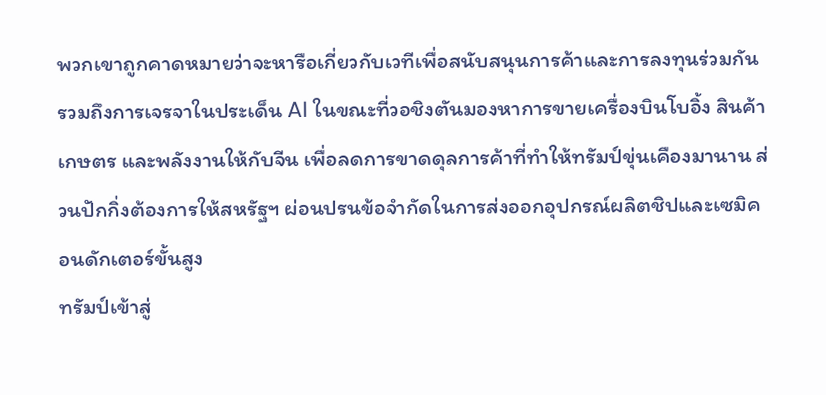พวกเขาถูกคาดหมายว่าจะหารือเกี่ยวกับเวทีเพื่อสนับสนุนการค้าและการลงทุนร่วมกัน รวมถึงการเจรจาในประเด็น AI ในขณะที่วอชิงตันมองหาการขายเครื่องบินโบอิ้ง สินค้าเกษตร และพลังงานให้กับจีน เพื่อลดการขาดดุลการค้าที่ทำให้ทรัมป์ขุ่นเคืองมานาน ส่วนปักกิ่งต้องการให้สหรัฐฯ ผ่อนปรนข้อจำกัดในการส่งออกอุปกรณ์ผลิตชิปและเซมิคอนดักเตอร์ขั้นสูง
ทรัมป์เข้าสู่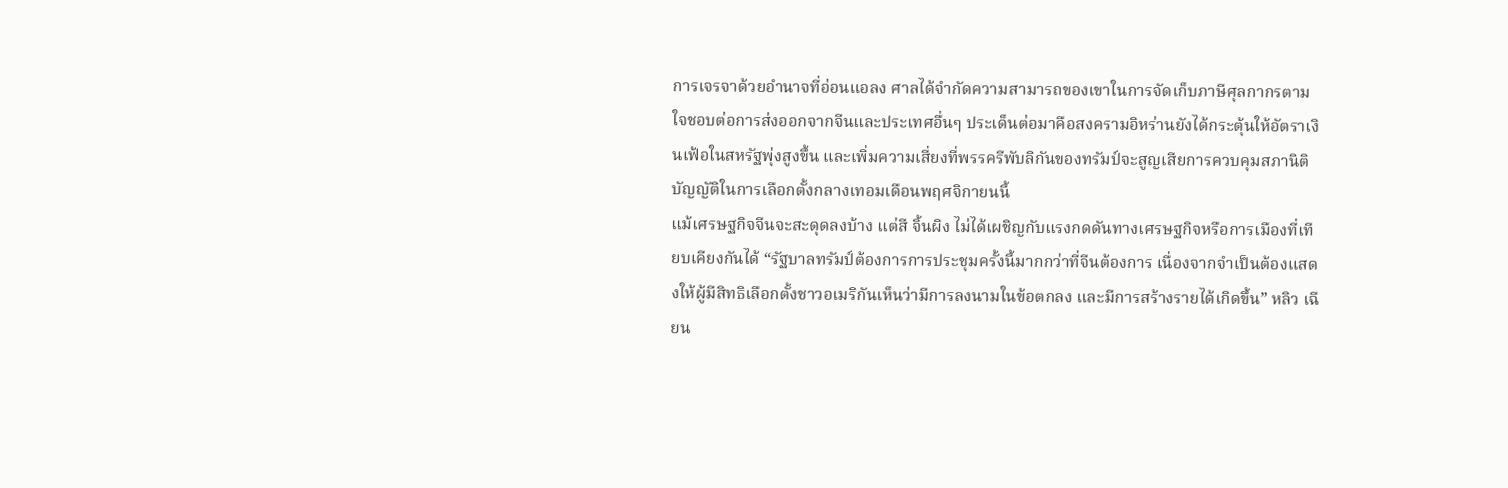การเจรจาด้วยอำนาจที่อ่อนแอลง ศาลได้จำกัดความสามารถของเขาในการจัดเก็บภาษีศุลกากรตามใจชอบต่อการส่งออกจากจีนและประเทศอื่นๆ ประเด็นต่อมาคือสงครามอิหร่านยังได้กระตุ้นให้อัตราเงินเฟ้อในสหรัฐพุ่งสูงขึ้น และเพิ่มความเสี่ยงที่พรรครีพับลิกันของทรัมป์จะสูญเสียการควบคุมสภานิติบัญญัติในการเลือกตั้งกลางเทอมเดือนพฤศจิกายนนี้
แม้เศรษฐกิจจีนจะสะดุดลงบ้าง แต่สี จิ้นผิง ไม่ได้เผชิญกับแรงกดดันทางเศรษฐกิจหรือการเมืองที่เทียบเคียงกันได้ “รัฐบาลทรัมป์ต้องการการประชุมครั้งนี้มากกว่าที่จีนต้องการ เนื่องจากจำเป็นต้องแสดงให้ผู้มีสิทธิเลือกตั้งชาวอเมริกันเห็นว่ามีการลงนามในข้อตกลง และมีการสร้างรายได้เกิดขึ้น” หลิว เฉียน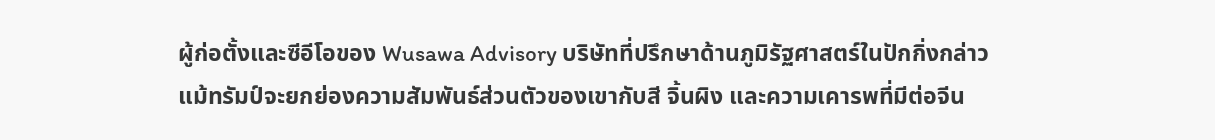ผู้ก่อตั้งและซีอีโอของ Wusawa Advisory บริษัทที่ปรึกษาด้านภูมิรัฐศาสตร์ในปักกิ่งกล่าว
แม้ทรัมป์จะยกย่องความสัมพันธ์ส่วนตัวของเขากับสี จิ้นผิง และความเคารพที่มีต่อจีน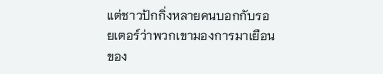แต่ชาวปักกิ่งหลายคนบอกกับรอยเตอร์ว่าพวกเขามองการมาเยือนของ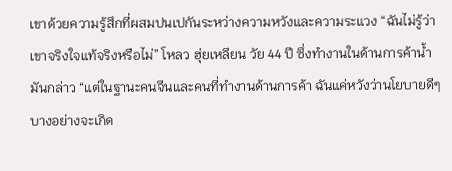เขาด้วยความรู้สึกที่ผสมปนเปกันระหว่างความหวังและความระแวง “ฉันไม่รู้ว่าเขาจริงใจแท้จริงหรือไม่” โหลว ฮุ่ยเหลียน วัย 44 ปี ซึ่งทำงานในด้านการค้าน้ำมันกล่าว “แต่ในฐานะคนจีนและคนที่ทำงานด้านการค้า ฉันแค่หวังว่านโยบายดีๆ บางอย่างจะเกิด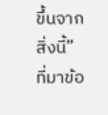ขึ้นจากสิ่งนี้”
ที่มาข้อ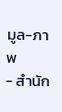มูล-ภาพ
- สำนัก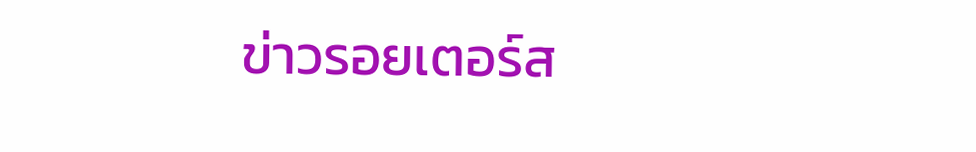ข่าวรอยเตอร์ส